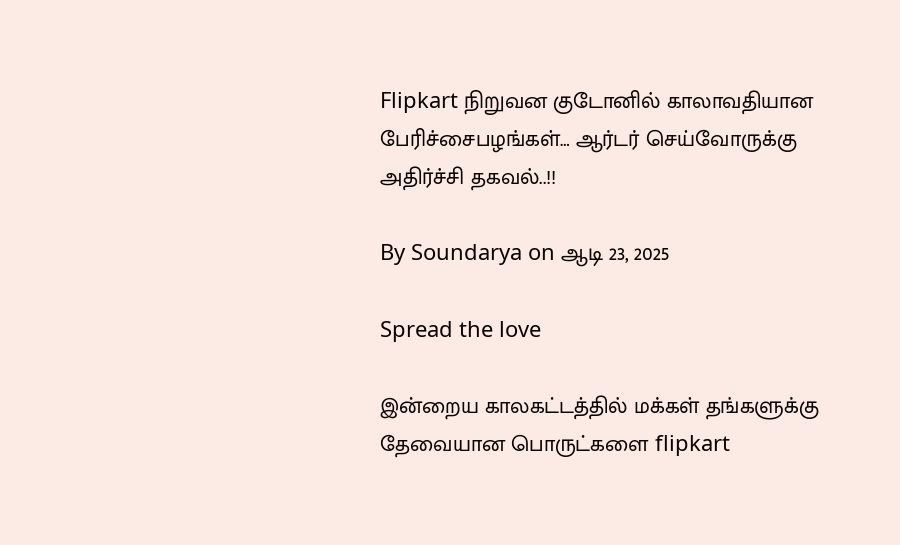Flipkart நிறுவன குடோனில் காலாவதியான பேரிச்சைபழங்கள்… ஆர்டர் செய்வோருக்கு அதிர்ச்சி தகவல்..!!

By Soundarya on ஆடி 23, 2025

Spread the love

இன்றைய காலகட்டத்தில் மக்கள் தங்களுக்கு தேவையான பொருட்களை flipkart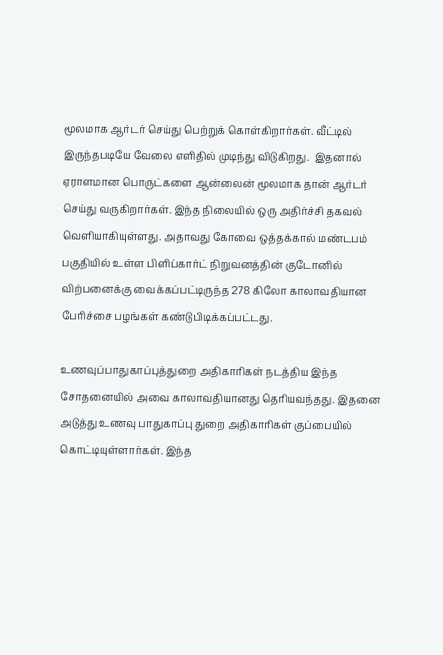மூலமாக ஆர்டர் செய்து பெற்றுக் கொள்கிறார்கள். வீட்டில் இருந்தபடியே வேலை எளிதில் முடிந்து விடுகிறது.  இதனால் ஏராளமான பொருட்களை ஆன்லைன் மூலமாக தான் ஆர்டர் செய்து வருகிறார்கள். இந்த நிலையில் ஒரு அதிர்ச்சி தகவல் வெளியாகியுள்ளது. அதாவது கோவை ஒத்தக்கால் மண்டபம் பகுதியில் உள்ள பிளிப்கார்ட் நிறுவனத்தின் குடோனில் விற்பனைக்கு வைக்கப்பட்டிருந்த 278 கிலோ காலாவதியான பேரிச்சை பழங்கள் கண்டுபிடிக்கப்பட்டது.

உணவுப்பாதுகாப்புத்துறை அதிகாரிகள் நடத்திய இந்த சோதனையில் அவை காலாவதியானது தெரியவந்தது. இதனை அடுத்து உணவு பாதுகாப்பு துறை அதிகாரிகள் குப்பையில் கொட்டியுள்ளார்கள். இந்த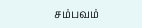சம்பவம்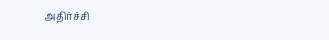அதிர்ச்சி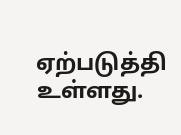ஏற்படுத்தி உள்ளது.